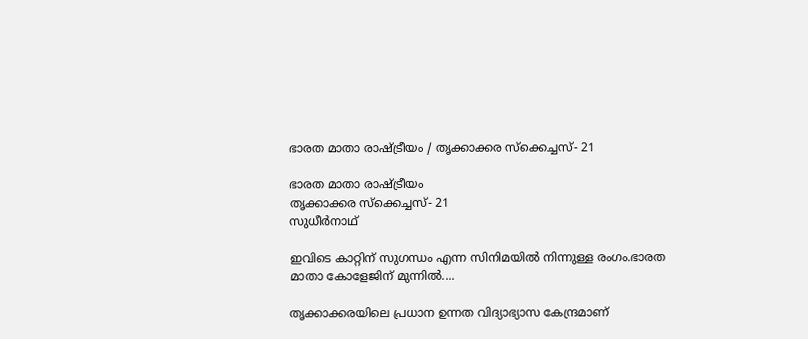ഭാരത മാതാ രാഷ്ട്രീയം / തൃക്കാക്കര സ്‌ക്കെച്ചസ്- 21

ഭാരത മാതാ രാഷ്ട്രീയം
തൃക്കാക്കര സ്‌ക്കെച്ചസ്- 21
സുധീര്‍നാഥ്

ഇവിടെ കാറ്റിന് സുഗന്ധം എന്ന സിനിമയിൽ നിന്നുള്ള രംഗം.ഭാരത മാതാ കോളേജിന് മുന്നിൽ....

തൃക്കാക്കരയിലെ പ്രധാന ഉന്നത വിദ്യാഭ്യാസ കേന്ദ്രമാണ്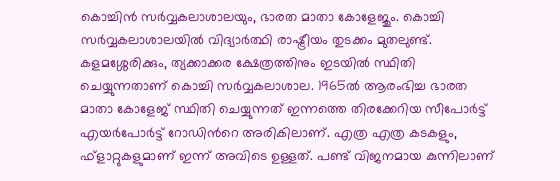കൊച്ചിന്‍ സര്‍വ്വകലാശാലയും, ഭാരത മാതാ കോളേജും. കൊച്ചി സര്‍വ്വകലാശാലയില്‍ വിദ്യാര്‍ത്ഥി രാഷ്ട്രീയം തുടക്കം മുതലുണ്ട്. കളമശ്ശേരിക്കും, ത്യക്കാക്കര ക്ഷേത്രത്തിനും ഇടയില്‍ സ്ഥിതി ചെയ്യുന്നതാണ് കൊച്ചി സര്‍വ്വകലാശാല. 1965ല്‍ ആരംഭിച്ച ഭാരത മാതാ കോളേജ് സ്ഥിതി ചെയ്യുന്നത് ഇന്നത്തെ തിരക്കേറിയ സീപോര്‍ട്ട് എയര്‍പോര്‍ട്ട് റോഡിന്‍റെ അരികിലാണ്. എത്ര എത്ര കടകളും, ഫ്ളാറ്റുകളുമാണ് ഇന്ന് അവിടെ ഉള്ളത്. പണ്ട് വിജനമായ കുന്നിലാണ്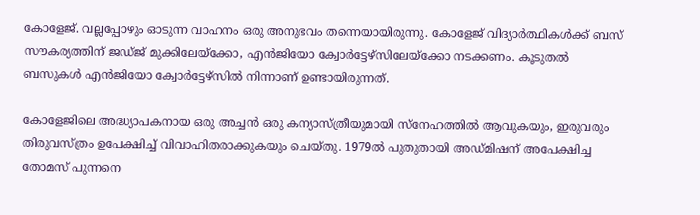കോളേജ്. വല്ലപ്പോഴും ഓടുന്ന വാഹനം ഒരു അനുഭവം തന്നെയായിരുന്നു. കോളേജ് വിദ്യാര്‍ത്ഥികള്‍ക്ക് ബസ് സൗകര്യത്തിന് ജഡ്ജ് മുക്കിലേയ്ക്കോ, എന്‍ജിയോ ക്വോര്‍ട്ടേഴ്സിലേയ്ക്കോ നടക്കണം. കൂടുതല്‍ ബസുകള്‍ എന്‍ജിയോ ക്വോര്‍ട്ടേഴ്സില്‍ നിന്നാണ് ഉണ്ടായിരുന്നത്.

കോളേജിലെ അദ്ധ്യാപകനായ ഒരു അച്ചന്‍ ഒരു കന്യാസ്ത്രീയുമായി സ്നേഹത്തില്‍ ആവുകയും, ഇരുവരും തിരുവസ്ത്രം ഉപേക്ഷിച്ച് വിവാഹിതരാക്കുകയും ചെയ്തു. 1979ല്‍ പുതുതായി അഡ്മിഷന് അപേക്ഷിച്ച തോമസ് പുന്നനെ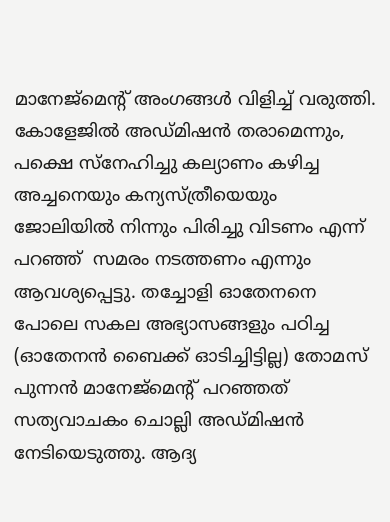മാനേജ്മെന്‍റ് അംഗങ്ങള്‍ വിളിച്ച് വരുത്തി. കോളേജില്‍ അഡ്മിഷന്‍ തരാമെന്നും, പക്ഷെ സ്നേഹിച്ചു കല്യാണം കഴിച്ച അച്ചനെയും കന്യസ്ത്രീയെയും ജോലിയില്‍ നിന്നും പിരിച്ചു വിടണം എന്ന് പറഞ്ഞ്  സമരം നടത്തണം എന്നും ആവശ്യപ്പെട്ടു. തച്ചോളി ഓതേനനെ പോലെ സകല അഭ്യാസങ്ങളും പഠിച്ച (ഓതേനന്‍ ബൈക്ക് ഓടിച്ചിട്ടില്ല) തോമസ് പുന്നന്‍ മാനേജ്മെന്‍റ് പറഞ്ഞത് സത്യവാചകം ചൊല്ലി അഡ്മിഷന്‍ നേടിയെടുത്തു. ആദ്യ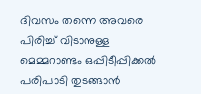ദിവസം തന്നെ അവരെ പിരിച്ച് വിടാനുള്ള മെമ്മറാണ്ടം ഒപ്പിടീപ്പിക്കല്‍ പരിപാടി തുടങ്ങാന്‍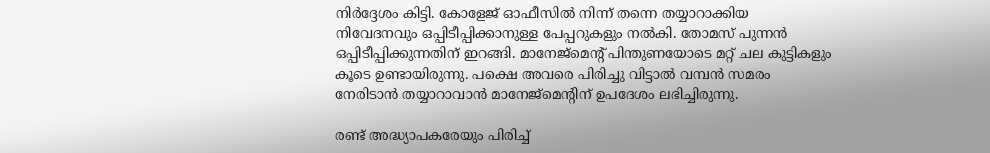നിര്‍ദ്ദേശം കിട്ടി. കോളേജ് ഓഫീസില്‍ നിന്ന് തന്നെ തയ്യാറാക്കിയ നിവേദനവും ഒപ്പിടീപ്പിക്കാനുള്ള പേപ്പറുകളും നല്‍കി. തോമസ് പുന്നന്‍ ഒപ്പിടീപ്പിക്കുന്നതിന് ഇറങ്ങി. മാനേജ്മെന്‍റ് പിന്തുണയോടെ മറ്റ് ചല കുട്ടികളും കൂടെ ഉണ്ടായിരുന്നു. പക്ഷെ അവരെ പിരിച്ചു വിട്ടാല്‍ വമ്പന്‍ സമരം നേരിടാന്‍ തയ്യാറാവാന്‍ മാനേജ്മെന്‍റിന് ഉപദേശം ലഭിച്ചിരുന്നു.

രണ്ട് അദ്ധ്യാപകരേയും പിരിച്ച്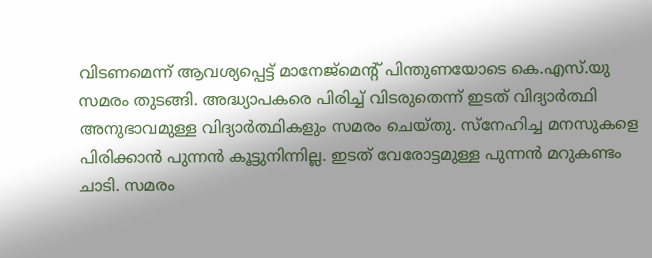വിടണമെന്ന് ആവശ്യപ്പെട്ട് മാനേജ്മെന്‍റ് പിന്തുണയോടെ കെ.എസ്.യു സമരം തുടങ്ങി. അദ്ധ്യാപകരെ പിരിച്ച് വിടരുതെന്ന് ഇടത് വിദ്യാര്‍ത്ഥി അനുഭാവമുള്ള വിദ്യാര്‍ത്ഥികളും സമരം ചെയ്തു. സ്നേഹിച്ച മനസുകളെ പിരിക്കാന്‍ പുന്നന്‍ കൂട്ടുനിന്നില്ല. ഇടത് വേരോട്ടമുള്ള പുന്നന്‍ മറുകണ്ടം ചാടി. സമരം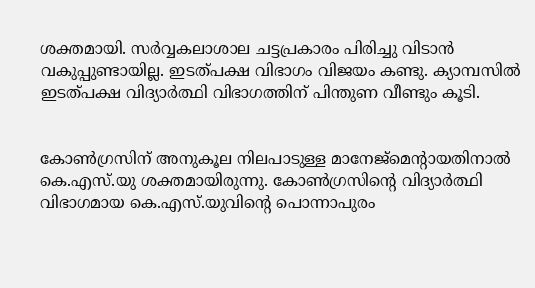ശക്തമായി. സര്‍വ്വകലാശാല ചട്ടപ്രകാരം പിരിച്ചു വിടാന്‍ വകുപ്പുണ്ടായില്ല. ഇടത്പക്ഷ വിഭാഗം വിജയം കണ്ടു. ക്യാമ്പസില്‍ ഇടത്പക്ഷ വിദ്യാര്‍ത്ഥി വിഭാഗത്തിന് പിന്തുണ വീണ്ടും കൂടി.


കോണ്‍ഗ്രസിന് അനുകൂല നിലപാടുള്ള മാനേജ്മെന്‍റായതിനാല്‍ കെ.എസ്.യു ശക്തമായിരുന്നു. കോണ്‍ഗ്രസിന്‍റെ വിദ്യാര്‍ത്ഥി വിഭാഗമായ കെ.എസ്.യുവിന്‍റെ പൊന്നാപുരം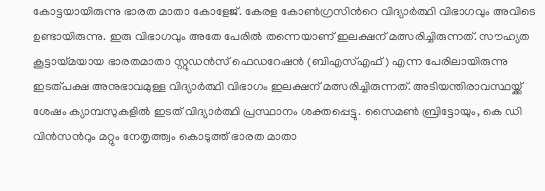കോട്ടയായിരുന്നു ഭാരത മാതാ കോളേജ്. കേരള കോണ്‍ഗ്രസിന്‍റെ വിദ്യാര്‍ത്ഥി വിഭാഗവും അവിടെ ഉണ്ടായിരുന്നു. ഇരു വിഭാഗവും അതേ പേരില്‍ തന്നെയാണ് ഇലക്ഷന് മത്സരിച്ചിരുന്നത്. സൗഹ്യത കൂട്ടായ്മയായ ഭാരതമാതാ സ്റ്റുഡന്‍സ് ഫെഡറേഷന്‍ (ബിഎസ്എഫ്) എന്ന പേരിലായിരുന്നു ഇടത്പക്ഷ അനുഭാവമുള്ള വിദ്യാര്‍ത്ഥി വിഭാഗം ഇലക്ഷന് മത്സരിച്ചിരുന്നത്. അടിയന്തിരാവസ്ഥയ്ക്ക് ശേഷം ക്യാമ്പസുകളില്‍ ഇടത് വിദ്യാര്‍ത്ഥി പ്രസ്ഥാനം ശക്തപ്പെട്ടു. സൈമണ്‍ ബ്രിട്ടോയും, കെ ഡി വിന്‍സന്‍റും മറ്റും നേതൃത്ത്വം കൊടുത്ത് ഭാരത മാതാ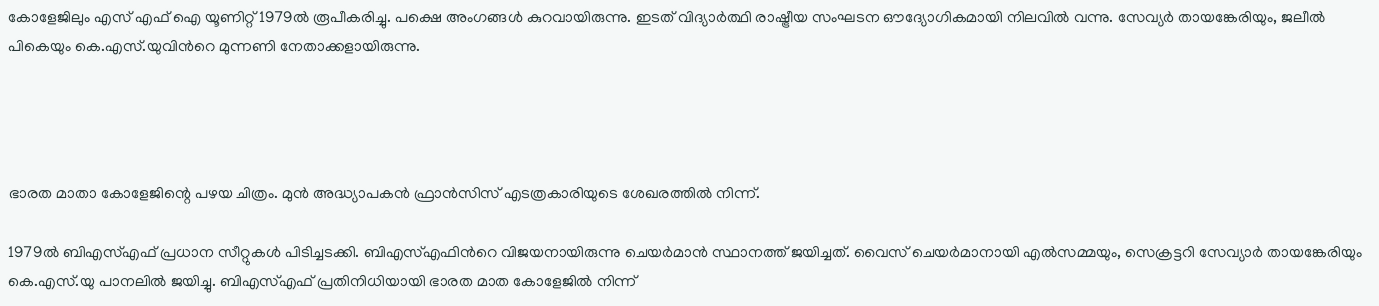കോളേജിലും എസ് എഫ് ഐ യൂണിറ്റ് 1979ല്‍ രൂപീകരിച്ചു. പക്ഷെ അംഗങ്ങള്‍ കുറവായിരുന്നു. ഇടത് വിദ്യാര്‍ത്ഥി രാഷ്ട്രീയ സംഘടന ഔദ്യോഗികമായി നിലവില്‍ വന്നു. സേവ്യര്‍ തായങ്കേരിയും, ജലീല്‍ പികെയും കെ.എസ്.യുവിന്‍റെ മുന്നണി നേതാക്കളായിരുന്നു.




ഭാരത മാതാ കോളേജിന്റെ പഴയ ചിത്രം. മുൻ അദ്ധ്യാപകൻ ഫ്രാൻസിസ് എടത്രകാരിയുടെ ശേഖരത്തിൽ നിന്ന്.

1979ല്‍ ബിഎസ്എഫ് പ്രധാന സീറ്റുകള്‍ പിടിച്ചടക്കി. ബിഎസ്എഫിന്‍റെ വിജയനായിരുന്നു ചെയര്‍മാന്‍ സ്ഥാനത്ത് ജയിച്ചത്. വൈസ് ചെയര്‍മാനായി എല്‍സമ്മയും, സെക്രട്ടറി സേവ്യാര്‍ തായങ്കേരിയും കെ.എസ്.യു പാനലില്‍ ജയിച്ചു. ബിഎസ്എഫ് പ്രതിനിധിയായി ഭാരത മാത കോളേജില്‍ നിന്ന്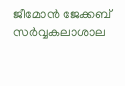ജീമോന്‍ ജേക്കബ് സര്‍വ്വകലാശാല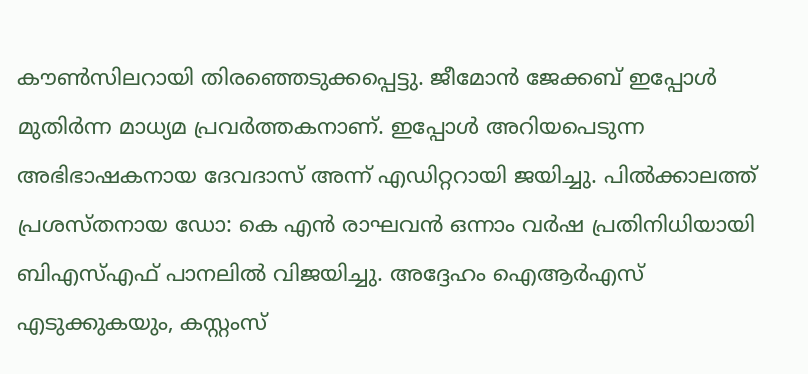കൗണ്‍സിലറായി തിരഞ്ഞെടുക്കപ്പെട്ടു. ജീമോന്‍ ജേക്കബ് ഇപ്പോള്‍ മുതിര്‍ന്ന മാധ്യമ പ്രവര്‍ത്തകനാണ്. ഇപ്പോള്‍ അറിയപെടുന്ന അഭിഭാഷകനായ ദേവദാസ് അന്ന് എഡിറ്ററായി ജയിച്ചു. പില്‍ക്കാലത്ത് പ്രശസ്തനായ ഡോ: കെ എന്‍ രാഘവന്‍ ഒന്നാം വര്‍ഷ പ്രതിനിധിയായി ബിഎസ്എഫ് പാനലില്‍ വിജയിച്ചു. അദ്ദേഹം ഐആര്‍എസ് എടുക്കുകയും, കസ്റ്റംസ്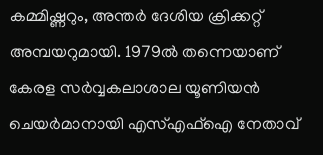കമ്മിഷ്ണറും, അന്തര്‍ ദേശിയ ക്രിക്കറ്റ് അമ്പയറുമായി. 1979ല്‍ തന്നെയാണ് കേരള സര്‍വ്വകലാശാല യൂണിയന്‍ ചെയര്‍മാനായി എസ്എഫ്ഐ നേതാവ്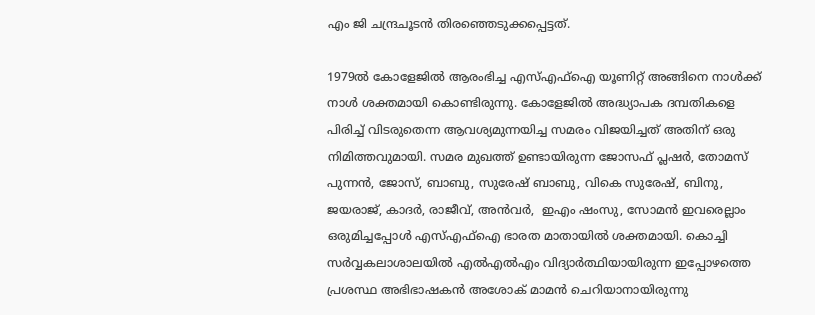എം ജി ചന്ദ്രചൂടന്‍ തിരഞ്ഞെടുക്കപ്പെട്ടത്.

1979ല്‍ കോളേജില്‍ ആരംഭിച്ച എസ്എഫ്ഐ യൂണിറ്റ് അങ്ങിനെ നാള്‍ക്ക് നാള്‍ ശക്തമായി കൊണ്ടിരുന്നു. കോളേജില്‍ അദ്ധ്യാപക ദമ്പതികളെ പിരിച്ച് വിടരുതെന്ന ആവശ്യമുന്നയിച്ച സമരം വിജയിച്ചത് അതിന് ഒരു നിമിത്തവുമായി. സമര മുഖത്ത് ഉണ്ടായിരുന്ന ജോസഫ് പ്ലഷര്‍, തോമസ് പുന്നന്‍, ജോസ്, ബാബു, സുരേഷ് ബാബു, വികെ സുരേഷ്, ബിനു, ജയരാജ്, കാദര്‍, രാജീവ്, അന്‍വര്‍,  ഇഎം ഷംസു, സോമന്‍ ഇവരെല്ലാം ഒരുമിച്ചപ്പോള്‍ എസ്എഫ്ഐ ഭാരത മാതായില്‍ ശക്തമായി. കൊച്ചി സര്‍വ്വകലാശാലയില്‍ എല്‍എല്‍എം വിദ്യാര്‍ത്ഥിയായിരുന്ന ഇപ്പോഴത്തെ പ്രശസ്ഥ അഭിഭാഷകന്‍ അശോക് മാമന്‍ ചെറിയാനായിരുന്നു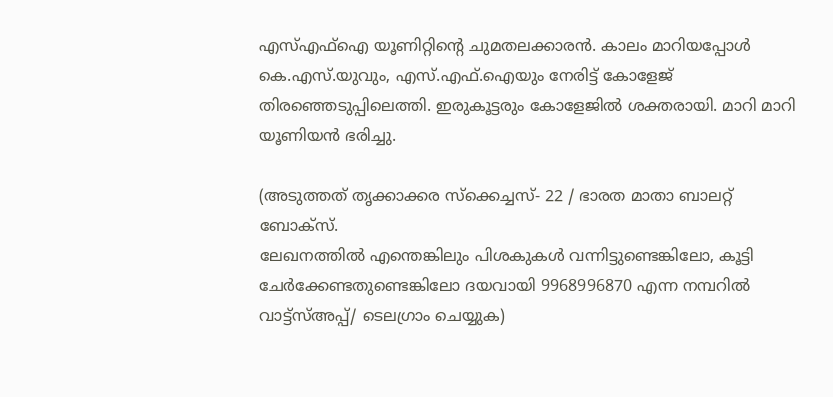എസ്എഫ്ഐ യൂണിറ്റിന്‍റെ ചുമതലക്കാരന്‍. കാലം മാറിയപ്പോള്‍ കെ.എസ്.യുവും, എസ്.എഫ്.ഐയും നേരിട്ട് കോളേജ് തിരഞ്ഞെടുപ്പിലെത്തി. ഇരുകൂട്ടരും കോളേജില്‍ ശക്തരായി. മാറി മാറി യൂണിയന്‍ ഭരിച്ചു.

(അടുത്തത് തൃക്കാക്കര സ്‌ക്കെച്ചസ്- 22 / ഭാരത മാതാ ബാലറ്റ് ബോക്സ്.
ലേഖനത്തില്‍ എന്തെങ്കിലും പിശകുകള്‍ വന്നിട്ടുണ്ടെങ്കിലോ, കൂട്ടി ചേര്‍ക്കേണ്ടതുണ്ടെങ്കിലോ ദയവായി 9968996870 എന്ന നമ്പറില്‍ വാട്ട്സ്അപ്പ്/ ടെലഗ്രാം ചെയ്യുക)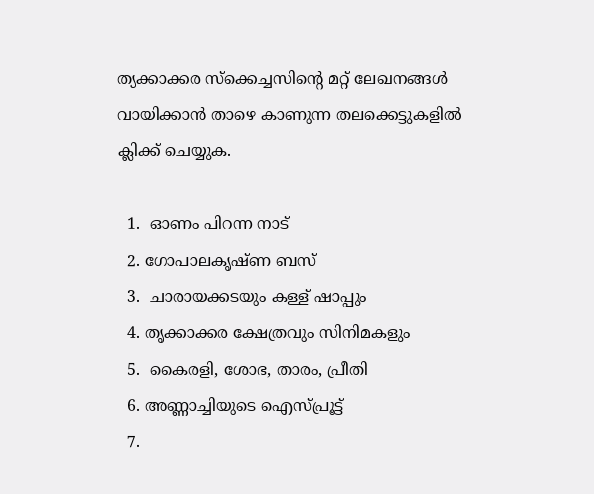ത്യക്കാക്കര സ്‌ക്കെച്ചസിന്‍റെ മറ്റ് ലേഖനങ്ങള്‍ വായിക്കാന്‍ താഴെ കാണുന്ന തലക്കെട്ടുകളില്‍ ക്ലിക്ക് ചെയ്യുക.

  1.  ഓണം പിറന്ന നാട്
  2. ഗോപാലകൃഷ്ണ ബസ്
  3.  ചാരായക്കടയും കള്ള് ഷാപ്പും
  4. തൃക്കാക്കര ക്ഷേത്രവും സിനിമകളും
  5.  കൈരളി, ശോഭ, താരം, പ്രീതി
  6. അണ്ണാച്ചിയുടെ ഐസ്പ്രൂട്ട്
  7.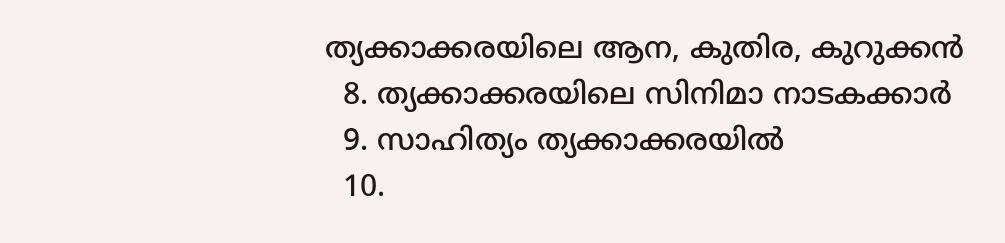ത്യക്കാക്കരയിലെ ആന, കുതിര, കുറുക്കന്‍
  8. ത്യക്കാക്കരയിലെ സിനിമാ നാടകക്കാര്‍
  9. സാഹിത്യം ത്യക്കാക്കരയില്‍
  10.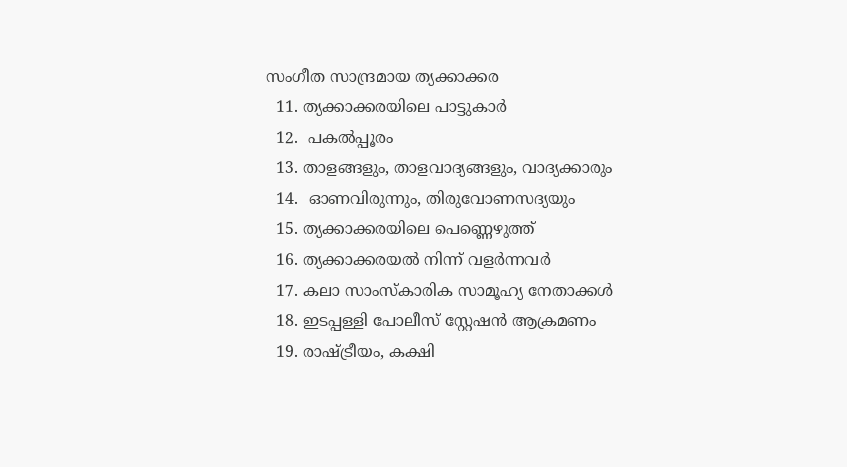സംഗീത സാന്ദ്രമായ ത്യക്കാക്കര
  11. ത്യക്കാക്കരയിലെ പാട്ടുകാര്‍
  12.  പകല്‍പ്പൂരം
  13. താളങ്ങളും, താളവാദ്യങ്ങളും, വാദ്യക്കാരും
  14.  ഓണവിരുന്നും, തിരുവോണസദ്യയും
  15. ത്യക്കാക്കരയിലെ പെണ്ണെഴുത്ത്
  16. ത്യക്കാക്കരയല്‍ നിന്ന് വളര്‍ന്നവര്‍
  17. കലാ സാംസ്കാരിക സാമൂഹ്യ നേതാക്കള്‍
  18. ഇടപ്പള്ളി പോലീസ് സ്റ്റേഷന്‍ ആക്രമണം
  19. രാഷ്ട്രീയം, കക്ഷി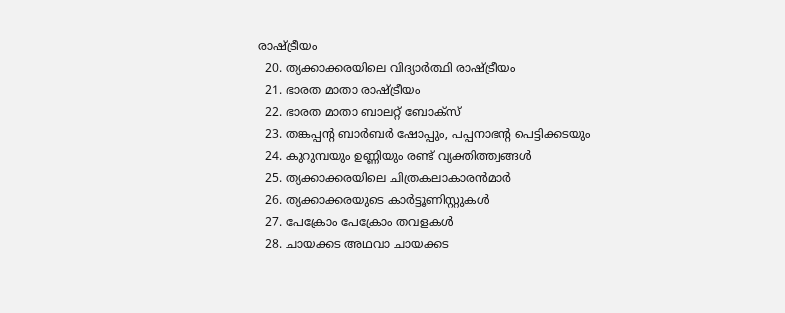രാഷ്ട്രീയം
  20. ത്യക്കാക്കരയിലെ വിദ്യാര്‍ത്ഥി രാഷ്ട്രീയം
  21. ഭാരത മാതാ രാഷ്ട്രീയം
  22. ഭാരത മാതാ ബാലറ്റ് ബോക്സ്
  23. തങ്കപ്പന്‍റ ബാര്‍ബര്‍ ഷോപ്പും, പപ്പനാഭന്‍റ പെട്ടിക്കടയും
  24. കുറുമ്പയും ഉണ്ണിയും രണ്ട് വ്യക്തിത്ത്വങ്ങള്‍
  25. ത്യക്കാക്കരയിലെ ചിത്രകലാകാരന്‍മാര്‍
  26. ത്യക്കാക്കരയുടെ കാര്‍ട്ടൂണിസ്റ്റുകള്‍
  27. പേക്രോം പേക്രോം തവളകള്‍
  28. ചായക്കട അഥവാ ചായക്കട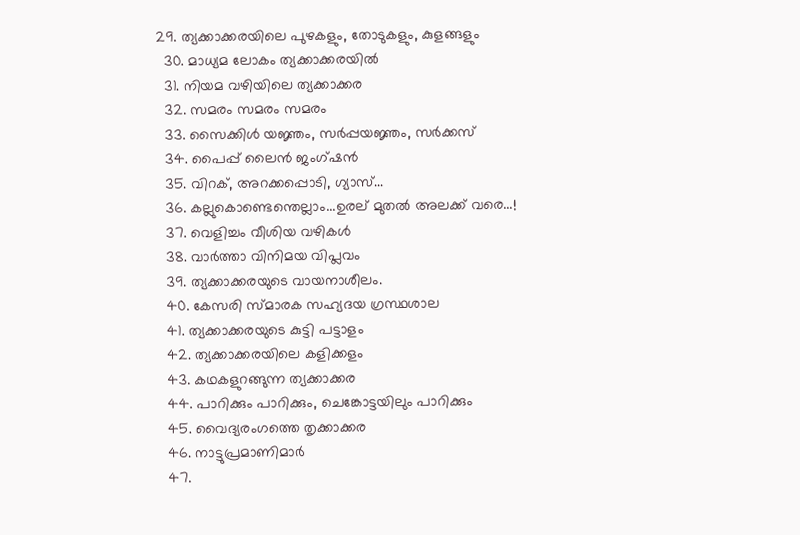29. ത്യക്കാക്കരയിലെ പുഴകളും, തോടുകളും, കുളങ്ങളും
  30. മാധ്യമ ലോകം ത്യക്കാക്കരയില്‍
  31. നിയമ വഴിയിലെ ത്യക്കാക്കര
  32. സമരം സമരം സമരം
  33. സൈക്കിള്‍ യജ്ഞം, സര്‍പ്പയജ്ഞം, സര്‍ക്കസ്
  34. പൈപ്പ് ലൈന്‍ ജംഗ്ഷന്‍
  35. വിറക്, അറക്കപ്പൊടി, ഗ്യാസ്...
  36. കല്ലുകൊണ്ടെന്തെല്ലാം...ഉരല് മുതല്‍ അലക്ക് വരെ...!
  37. വെളിച്ചം വീശിയ വഴികള്‍
  38. വാര്‍ത്താ വിനിമയ വിപ്ലവം
  39. ത്യക്കാക്കരയുടെ വായനാശീലം.
  40. കേസരി സ്മാരക സഹ്യദയ ഗ്രസ്ഥശാല
  41. ത്യക്കാക്കരയുടെ കുട്ടി പട്ടാളം
  42. ത്യക്കാക്കരയിലെ കളിക്കളം
  43. കഥകളുറങ്ങുന്ന ത്യക്കാക്കര
  44. പാറിക്കും പാറിക്കും, ചെങ്കോട്ടയിലും പാറിക്കും
  45. വൈദ്യരംഗത്തെ തൃക്കാക്കര
  46. നാട്ടുപ്രമാണിമാര്‍
  47.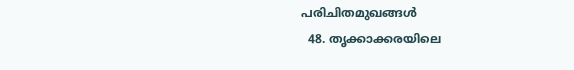പരിചിതമുഖങ്ങള്‍
  48. തൃക്കാക്കരയിലെ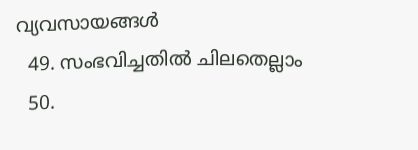വ്യവസായങ്ങള്‍
  49. സംഭവിച്ചതില്‍ ചിലതെല്ലാം
  50.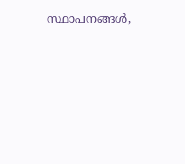സ്ഥാപനങ്ങള്‍,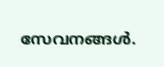സേവനങ്ങള്‍.